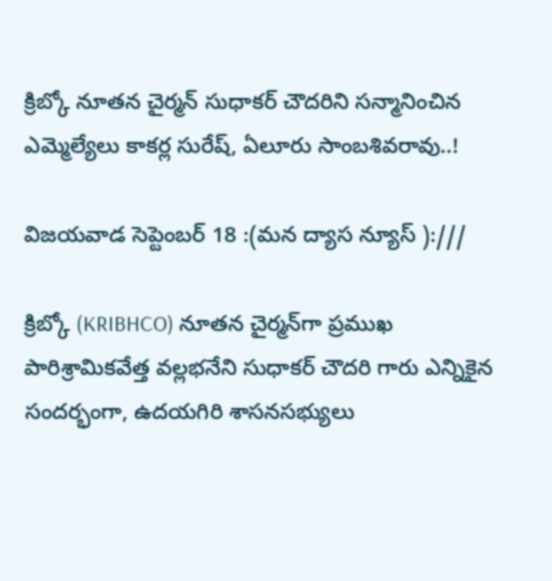క్రిబ్కో నూతన చైర్మన్‌ సుధాకర్ చౌదరిని సన్మానించిన ఎమ్మెల్యేలు కాకర్ల సురేష్, ఏలూరు సాంబశివరావు..!

విజయవాడ సెప్టెంబర్ 18 :(మన ద్యాస న్యూస్ ):///

క్రిబ్కో (KRIBHCO) నూతన చైర్మన్‌గా ప్రముఖ పారిశ్రామికవేత్త వల్లభనేని సుధాకర్ చౌదరి గారు ఎన్నికైన సందర్భంగా, ఉదయగిరి శాసనసభ్యులు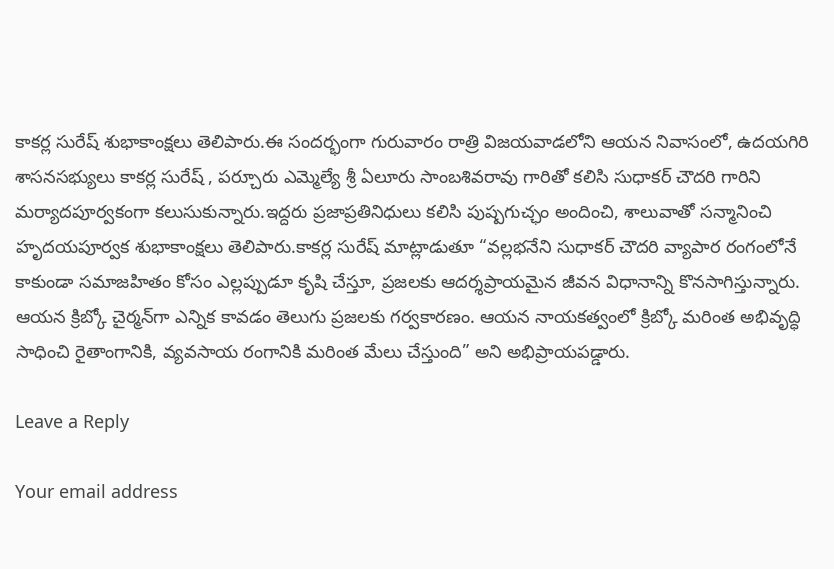కాకర్ల సురేష్ శుభాకాంక్షలు తెలిపారు.ఈ సందర్భంగా గురువారం రాత్రి విజయవాడలోని ఆయన నివాసంలో, ఉదయగిరి శాసనసభ్యులు కాకర్ల సురేష్ , పర్చూరు ఎమ్మెల్యే శ్రీ ఏలూరు సాంబశివరావు గారితో కలిసి సుధాకర్ చౌదరి గారిని మర్యాదపూర్వకంగా కలుసుకున్నారు.ఇద్దరు ప్రజాప్రతినిధులు కలిసి పుష్పగుచ్ఛం అందించి, శాలువాతో సన్మానించి హృదయపూర్వక శుభాకాంక్షలు తెలిపారు.కాకర్ల సురేష్ మాట్లాడుతూ “వల్లభనేని సుధాకర్ చౌదరి వ్యాపార రంగంలోనే కాకుండా సమాజహితం కోసం ఎల్లప్పుడూ కృషి చేస్తూ, ప్రజలకు ఆదర్శప్రాయమైన జీవన విధానాన్ని కొనసాగిస్తున్నారు. ఆయన క్రిబ్కో చైర్మన్‌గా ఎన్నిక కావడం తెలుగు ప్రజలకు గర్వకారణం. ఆయన నాయకత్వంలో క్రిబ్కో మరింత అభివృద్ధి సాధించి రైతాంగానికి, వ్యవసాయ రంగానికి మరింత మేలు చేస్తుంది” అని అభిప్రాయపడ్డారు.

Leave a Reply

Your email address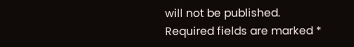will not be published. Required fields are marked *